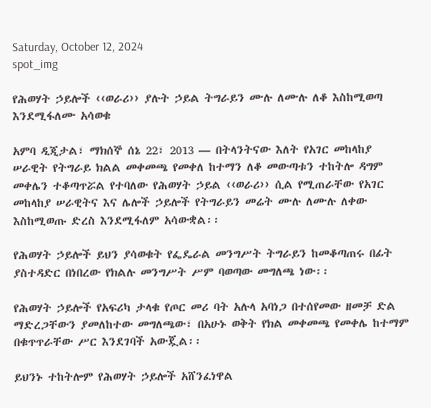Saturday, October 12, 2024
spot_img

የሕወሃት ኃይሎች ‹‹ወራሪ›› ያሉት ኃይል ትግራይን ሙሉ ለሙሉ ለቆ እስከሚወጣ እንደሚፋለሙ አሳወቁ

አምባ ዲጂታል፣ ማክሰኞ ሰኔ 22፣ 2013 ― በትላንትናው እለት የአገር መከላከያ ሠራዊት የትግራይ ክልል መቀመጫ የመቀለ ከተማን ለቆ መውጣቱን ተከትሎ ዳግም መቀሌን ተቆጣጥሯል የተባለው የሕወሃት ኃይል ‹‹ወራሪ›› ሲል የሚጠራቸው የአገር መከላከያ ሠራዊትና እና ሌሎች ኃይሎች የትግራይን መሬት ሙሉ ለሙሉ ለቀው እስከሚወጡ ድረስ እንደሚፋለም አሳውቋል፡፡

የሕወሃት ኃይሎች ይህን ያሳወቁት የፌዴራል መንግሥት ትግራይን ከመቆጣጠሩ በፊት ያስተዳድር በነበረው የክልሉ መንግሥት ሥም ባወጣው መግለጫ ነው፡፡

የሕወሃት ኃይሎች የአፍሪካ ታላቁ የጦር መሪ ባት አሉላ አባነጋ በተሰየመው ዘመቻ ድል ማድረጋቸውን ያመለከተው መግለጫው፣ በአሁኑ ወቅት የክል መቀመጫ የመቀሌ ከተማም በቁጥጥራቸው ሥር እንደገባች አውጇል፡፡

ይህንኑ ተከትሎም የሕወሃት ኃይሎች አሸንፈነዋል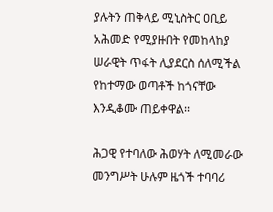ያሉትን ጠቅላይ ሚኒስትር ዐቢይ አሕመድ የሚያዙበት የመከላከያ ሠራዊት ጥፋት ሊያደርስ ሰለሚችል የከተማው ወጣቶች ከጎናቸው እንዲቆሙ ጠይቀዋል፡፡

ሕጋዊ የተባለው ሕወሃት ለሚመራው መንግሥት ሁሉም ዜጎች ተባባሪ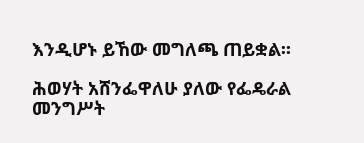እንዲሆኑ ይኸው መግለጫ ጠይቋል፡፡

ሕወሃት አሸንፌዋለሁ ያለው የፌዴራል መንግሥት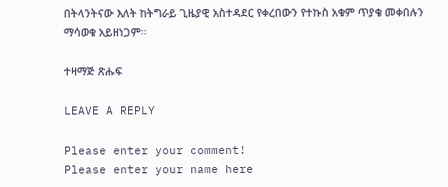በትላንትናው እለት ከትግራይ ጊዜያዊ አስተዳደር የቀረበውን የተኩስ አቁም ጥያቄ መቀበሉን ማሳወቁ አይዘነጋም፡፡

ተዛማጅ ጽሑፍ

LEAVE A REPLY

Please enter your comment!
Please enter your name here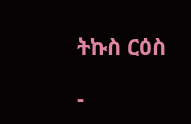ትኩስ ርዕስ

-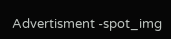Advertisment -spot_img